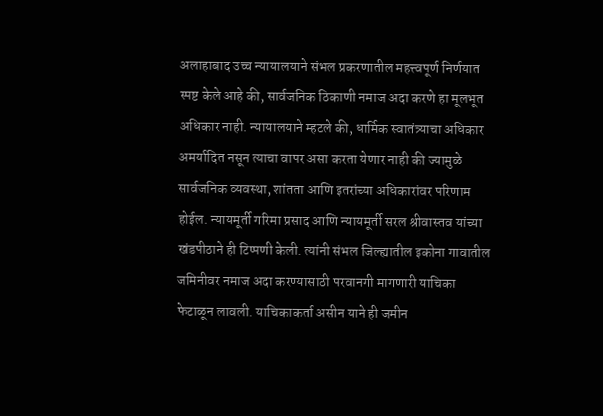अलाहाबाद उच्च न्यायालयाने संभल प्रकरणातील महत्त्वपूर्ण निर्णयात स्पष्ट केले आहे की, सार्वजनिक ठिकाणी नमाज अदा करणे हा मूलभूत अधिकार नाही. न्यायालयाने म्हटले की, धार्मिक स्वातंत्र्याचा अधिकार अमर्यादित नसून त्याचा वापर असा करता येणार नाही की ज्यामुळे सार्वजनिक व्यवस्था, शांतता आणि इतरांच्या अधिकारांवर परिणाम होईल. न्यायमूर्ती गरिमा प्रसाद आणि न्यायमूर्ती सरल श्रीवास्तव यांच्या खंडपीठाने ही टिप्पणी केली. त्यांनी संभल जिल्ह्यातील इकोना गावातील जमिनीवर नमाज अदा करण्यासाठी परवानगी मागणारी याचिका फेटाळून लावली. याचिकाकर्ता असीन याने ही जमीन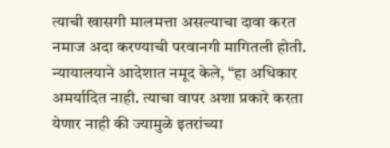त्याची खासगी मालमत्ता असल्याचा दावा करत नमाज अदा करण्याची परवानगी मागितली होती.
न्यायालयाने आदेशात नमूद केले, “हा अधिकार अमर्यादित नाही. त्याचा वापर अशा प्रकारे करता येणार नाही की ज्यामुळे इतरांच्या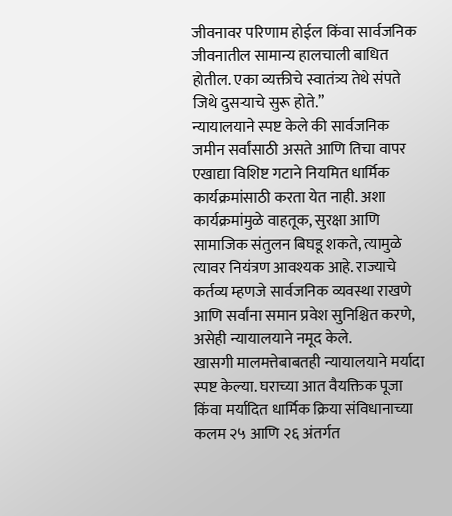जीवनावर परिणाम होईल किंवा सार्वजनिक जीवनातील सामान्य हालचाली बाधित होतील. एका व्यक्तीचे स्वातंत्र्य तेथे संपते जिथे दुसऱ्याचे सुरू होते.”
न्यायालयाने स्पष्ट केले की सार्वजनिक जमीन सर्वांसाठी असते आणि तिचा वापर एखाद्या विशिष्ट गटाने नियमित धार्मिक कार्यक्रमांसाठी करता येत नाही. अशा कार्यक्रमांमुळे वाहतूक, सुरक्षा आणि सामाजिक संतुलन बिघडू शकते, त्यामुळे त्यावर नियंत्रण आवश्यक आहे. राज्याचे कर्तव्य म्हणजे सार्वजनिक व्यवस्था राखणे आणि सर्वांना समान प्रवेश सुनिश्चित करणे, असेही न्यायालयाने नमूद केले.
खासगी मालमत्तेबाबतही न्यायालयाने मर्यादा स्पष्ट केल्या. घराच्या आत वैयक्तिक पूजा किंवा मर्यादित धार्मिक क्रिया संविधानाच्या कलम २५ आणि २६ अंतर्गत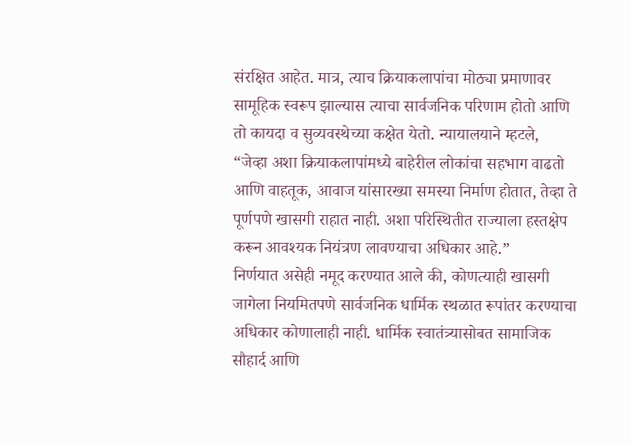संरक्षित आहेत. मात्र, त्याच क्रियाकलापांचा मोठ्या प्रमाणावर सामूहिक स्वरूप झाल्यास त्याचा सार्वजनिक परिणाम होतो आणि तो कायदा व सुव्यवस्थेच्या कक्षेत येतो. न्यायालयाने म्हटले, “जेव्हा अशा क्रियाकलापांमध्ये बाहेरील लोकांचा सहभाग वाढतो आणि वाहतूक, आवाज यांसारख्या समस्या निर्माण होतात, तेव्हा ते पूर्णपणे खासगी राहात नाही. अशा परिस्थितीत राज्याला हस्तक्षेप करून आवश्यक नियंत्रण लावण्याचा अधिकार आहे.”
निर्णयात असेही नमूद करण्यात आले की, कोणत्याही खासगी जागेला नियमितपणे सार्वजनिक धार्मिक स्थळात रूपांतर करण्याचा अधिकार कोणालाही नाही. धार्मिक स्वातंत्र्यासोबत सामाजिक सौहार्द आणि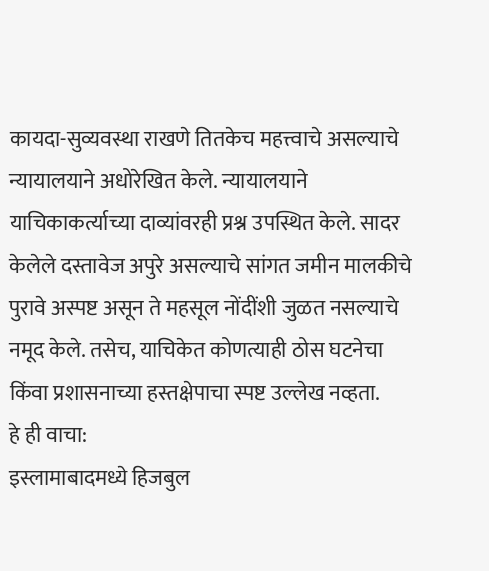कायदा-सुव्यवस्था राखणे तितकेच महत्त्वाचे असल्याचे न्यायालयाने अधोरेखित केले. न्यायालयाने याचिकाकर्त्याच्या दाव्यांवरही प्रश्न उपस्थित केले. सादर केलेले दस्तावेज अपुरे असल्याचे सांगत जमीन मालकीचे पुरावे अस्पष्ट असून ते महसूल नोंदींशी जुळत नसल्याचे नमूद केले. तसेच, याचिकेत कोणत्याही ठोस घटनेचा किंवा प्रशासनाच्या हस्तक्षेपाचा स्पष्ट उल्लेख नव्हता.
हे ही वाचा:
इस्लामाबादमध्ये हिजबुल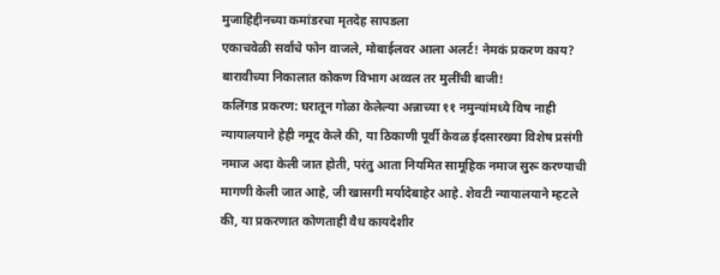मुजाहिद्दीनच्या कमांडरचा मृतदेह सापडला
एकाचवेळी सर्वांचे फोन वाजले, मोबाईलवर आला अलर्ट! नेमकं प्रकरण काय?
बारावीच्या निकालात कोकण विभाग अव्वल तर मुलींची बाजी!
कलिंगड प्रकरण: घरातून गोळा केलेल्या अन्नाच्या ११ नमुन्यांमध्ये विष नाही
न्यायालयाने हेही नमूद केले की, या ठिकाणी पूर्वी केवळ ईदसारख्या विशेष प्रसंगी नमाज अदा केली जात होती, परंतु आता नियमित सामूहिक नमाज सुरू करण्याची मागणी केली जात आहे, जी खासगी मर्यादेबाहेर आहे. शेवटी न्यायालयाने म्हटले की, या प्रकरणात कोणताही वैध कायदेशीर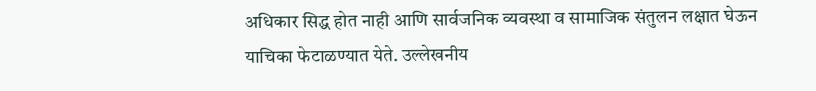अधिकार सिद्ध होत नाही आणि सार्वजनिक व्यवस्था व सामाजिक संतुलन लक्षात घेऊन याचिका फेटाळण्यात येते. उल्लेखनीय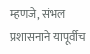म्हणजे, संभल प्रशासनाने यापूर्वीच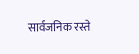सार्वजनिक रस्ते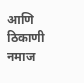आणि ठिकाणी नमाज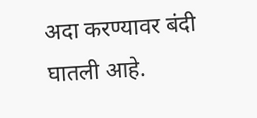अदा करण्यावर बंदी घातली आहे.